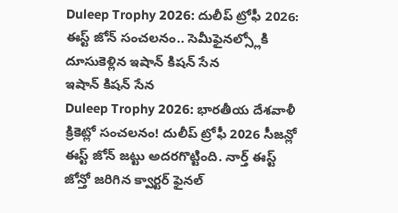Duleep Trophy 2026: దులీప్ ట్రోఫీ 2026: ఈస్ట్ జోన్ సంచలనం.. సెమీఫైనల్స్లోకి దూసుకెళ్లిన ఇషాన్ కిషన్ సేన
ఇషాన్ కిషన్ సేన
Duleep Trophy 2026: భారతీయ దేశవాళీ క్రికెట్లో సంచలనం! దులీప్ ట్రోఫీ 2026 సీజన్లో ఈస్ట్ జోన్ జట్టు అదరగొట్టింది. నార్త్ ఈస్ట్ జోన్తో జరిగిన క్వార్టర్ ఫైనల్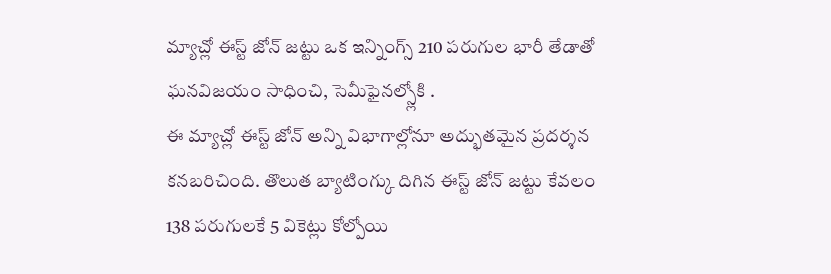మ్యాచ్లో ఈస్ట్ జోన్ జట్టు ఒక ఇన్నింగ్స్ 210 పరుగుల భారీ తేడాతో ఘనవిజయం సాధించి, సెమీఫైనల్స్లోకి .
ఈ మ్యాచ్లో ఈస్ట్ జోన్ అన్ని విభాగాల్లోనూ అద్భుతమైన ప్రదర్శన కనబరిచింది. తొలుత బ్యాటింగ్కు దిగిన ఈస్ట్ జోన్ జట్టు కేవలం 138 పరుగులకే 5 వికెట్లు కోల్పోయి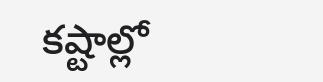కష్టాల్లో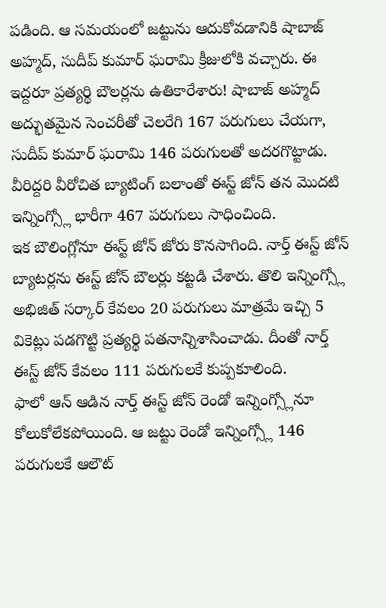పడింది. ఆ సమయంలో జట్టును ఆదుకోవడానికి షాబాజ్ అహ్మద్, సుదీప్ కుమార్ ఘరామి క్రీజులోకి వచ్చారు. ఈ ఇద్దరూ ప్రత్యర్థి బౌలర్లను ఉతికారేశారు! షాబాజ్ అహ్మద్ అద్భుతమైన సెంచరీతో చెలరేగి 167 పరుగులు చేయగా, సుదీప్ కుమార్ ఘరామి 146 పరుగులతో అదరగొట్టాడు. వీరిద్దరి వీరోచిత బ్యాటింగ్ బలాంతో ఈస్ట్ జోన్ తన మొదటి ఇన్నింగ్స్లో భారీగా 467 పరుగులు సాధించింది.
ఇక బౌలింగ్లోనూ ఈస్ట్ జోన్ జోరు కొనసాగింది. నార్త్ ఈస్ట్ జోన్ బ్యాటర్లను ఈస్ట్ జోన్ బౌలర్లు కట్టడి చేశారు. తొలి ఇన్నింగ్స్లో అభిజిత్ సర్కార్ కేవలం 20 పరుగులు మాత్రమే ఇచ్చి 5 వికెట్లు పడగొట్టి ప్రత్యర్థి పతనాన్నిశాసించాడు. దీంతో నార్త్ ఈస్ట్ జోన్ కేవలం 111 పరుగులకే కుప్పకూలింది.
ఫాలో ఆన్ ఆడిన నార్త్ ఈస్ట్ జోన్ రెండో ఇన్నింగ్స్లోనూ కోలుకోలేకపోయింది. ఆ జట్టు రెండో ఇన్నింగ్స్లో 146 పరుగులకే ఆలౌట్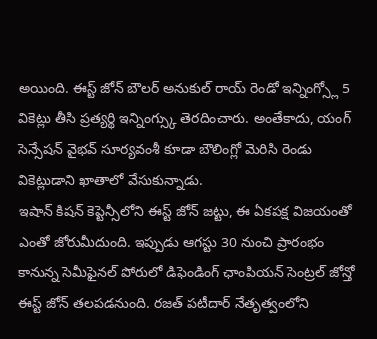అయింది. ఈస్ట్ జోన్ బౌలర్ అనుకుల్ రాయ్ రెండో ఇన్నింగ్స్లో 5 వికెట్లు తీసి ప్రత్యర్థి ఇన్నింగ్స్కు తెరదించారు. అంతేకాదు, యంగ్ సెన్సేషన్ వైభవ్ సూర్యవంశీ కూడా బౌలింగ్లో మెరిసి రెండు వికెట్లుడాని ఖాతాలో వేసుకున్నాడు.
ఇషాన్ కిషన్ కెప్టెన్సీలోని ఈస్ట్ జోన్ జట్టు, ఈ ఏకపక్ష విజయంతో ఎంతో జోరుమీదుంది. ఇప్పుడు ఆగస్టు 30 నుంచి ప్రారంభం కానున్న సెమీఫైనల్ పోరులో డిఫెండింగ్ ఛాంపియన్ సెంట్రల్ జోన్తో ఈస్ట్ జోన్ తలపడనుంది. రజత్ పటీదార్ నేతృత్వంలోని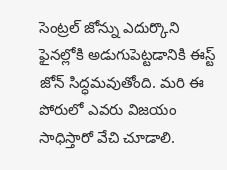సెంట్రల్ జోన్ను ఎదుర్కొని ఫైనల్లోకి అడుగుపెట్టడానికి ఈస్ట్ జోన్ సిద్ధమవుతోంది. మరి ఈ పోరులో ఎవరు విజయం సాధిస్తారో వేచి చూడాలి.